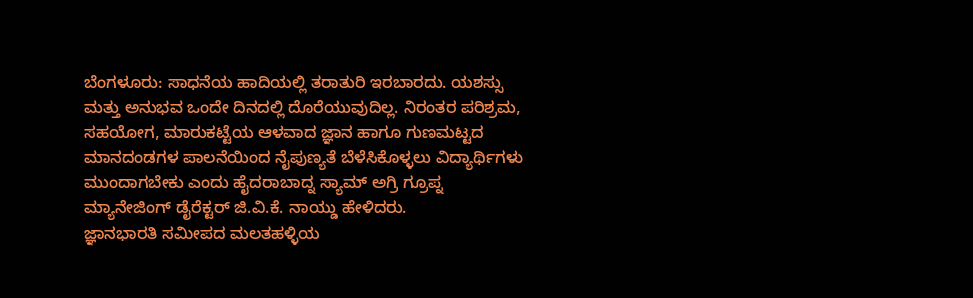ಬೆಂಗಳೂರು: ಸಾಧನೆಯ ಹಾದಿಯಲ್ಲಿ ತರಾತುರಿ ಇರಬಾರದು. ಯಶಸ್ಸು ಮತ್ತು ಅನುಭವ ಒಂದೇ ದಿನದಲ್ಲಿ ದೊರೆಯುವುದಿಲ್ಲ. ನಿರಂತರ ಪರಿಶ್ರಮ, ಸಹಯೋಗ, ಮಾರುಕಟ್ಟೆಯ ಆಳವಾದ ಜ್ಞಾನ ಹಾಗೂ ಗುಣಮಟ್ಟದ ಮಾನದಂಡಗಳ ಪಾಲನೆಯಿಂದ ನೈಪುಣ್ಯತೆ ಬೆಳೆಸಿಕೊಳ್ಳಲು ವಿದ್ಯಾರ್ಥಿಗಳು ಮುಂದಾಗಬೇಕು ಎಂದು ಹೈದರಾಬಾದ್ನ ಸ್ಯಾಮ್ ಅಗ್ರಿ ಗ್ರೂಪ್ನ ಮ್ಯಾನೇಜಿಂಗ್ ಡೈರೆಕ್ಟರ್ ಜಿ.ವಿ.ಕೆ. ನಾಯ್ಡು ಹೇಳಿದರು.
ಜ್ಞಾನಭಾರತಿ ಸಮೀಪದ ಮಲತಹಳ್ಳಿಯ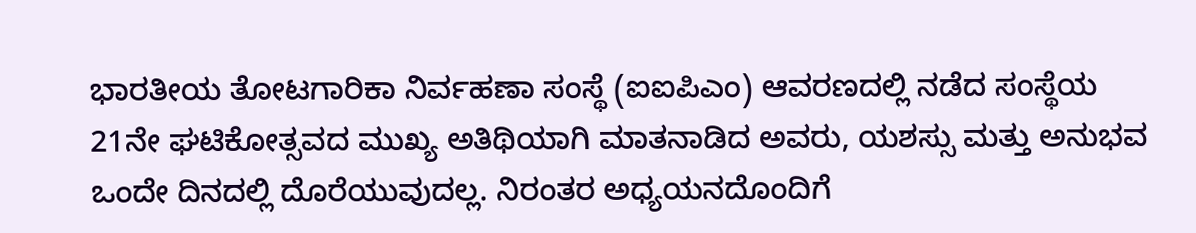ಭಾರತೀಯ ತೋಟಗಾರಿಕಾ ನಿರ್ವಹಣಾ ಸಂಸ್ಥೆ (ಐಐಪಿಎಂ) ಆವರಣದಲ್ಲಿ ನಡೆದ ಸಂಸ್ಥೆಯ 21ನೇ ಘಟಿಕೋತ್ಸವದ ಮುಖ್ಯ ಅತಿಥಿಯಾಗಿ ಮಾತನಾಡಿದ ಅವರು, ಯಶಸ್ಸು ಮತ್ತು ಅನುಭವ ಒಂದೇ ದಿನದಲ್ಲಿ ದೊರೆಯುವುದಲ್ಲ. ನಿರಂತರ ಅಧ್ಯಯನದೊಂದಿಗೆ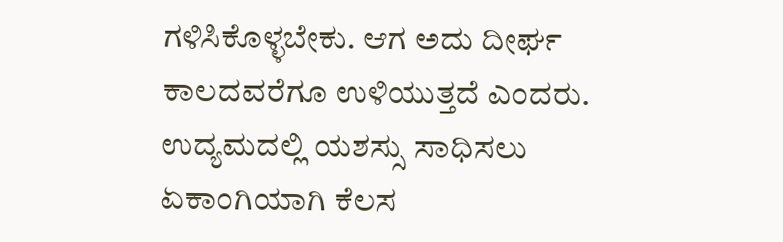ಗಳಿಸಿಕೊಳ್ಳಬೇಕು. ಆಗ ಅದು ದೀರ್ಘ ಕಾಲದವರೆಗೂ ಉಳಿಯುತ್ತದೆ ಎಂದರು.
ಉದ್ಯಮದಲ್ಲಿ ಯಶಸ್ಸು ಸಾಧಿಸಲು ಏಕಾಂಗಿಯಾಗಿ ಕೆಲಸ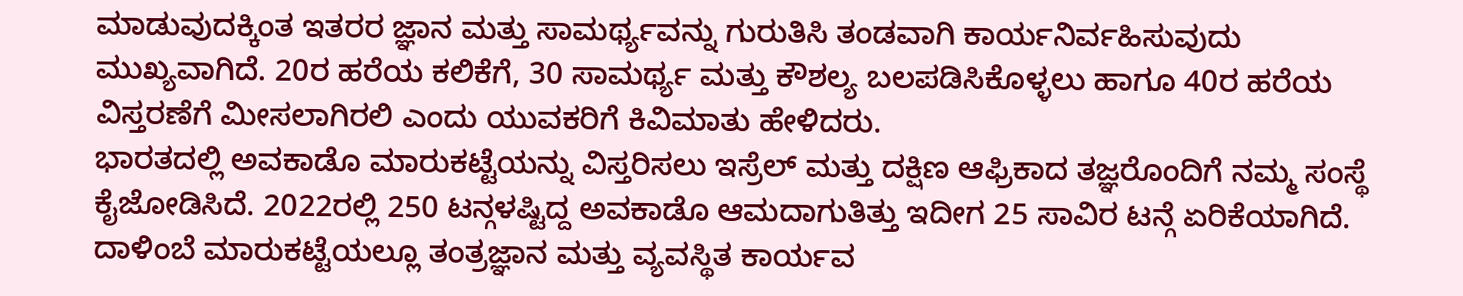ಮಾಡುವುದಕ್ಕಿಂತ ಇತರರ ಜ್ಞಾನ ಮತ್ತು ಸಾಮರ್ಥ್ಯವನ್ನು ಗುರುತಿಸಿ ತಂಡವಾಗಿ ಕಾರ್ಯನಿರ್ವಹಿಸುವುದು ಮುಖ್ಯವಾಗಿದೆ. 20ರ ಹರೆಯ ಕಲಿಕೆಗೆ, 30 ಸಾಮರ್ಥ್ಯ ಮತ್ತು ಕೌಶಲ್ಯ ಬಲಪಡಿಸಿಕೊಳ್ಳಲು ಹಾಗೂ 40ರ ಹರೆಯ ವಿಸ್ತರಣೆಗೆ ಮೀಸಲಾಗಿರಲಿ ಎಂದು ಯುವಕರಿಗೆ ಕಿವಿಮಾತು ಹೇಳಿದರು.
ಭಾರತದಲ್ಲಿ ಅವಕಾಡೊ ಮಾರುಕಟ್ಟೆಯನ್ನು ವಿಸ್ತರಿಸಲು ಇಸ್ರೆಲ್ ಮತ್ತು ದಕ್ಷಿಣ ಆಫ್ರಿಕಾದ ತಜ್ಞರೊಂದಿಗೆ ನಮ್ಮ ಸಂಸ್ಥೆ ಕೈಜೋಡಿಸಿದೆ. 2022ರಲ್ಲಿ 250 ಟನ್ಗಳಷ್ಟಿದ್ದ ಅವಕಾಡೊ ಆಮದಾಗುತಿತ್ತು ಇದೀಗ 25 ಸಾವಿರ ಟನ್ಗೆ ಏರಿಕೆಯಾಗಿದೆ. ದಾಳಿಂಬೆ ಮಾರುಕಟ್ಟೆಯಲ್ಲೂ ತಂತ್ರಜ್ಞಾನ ಮತ್ತು ವ್ಯವಸ್ಥಿತ ಕಾರ್ಯವ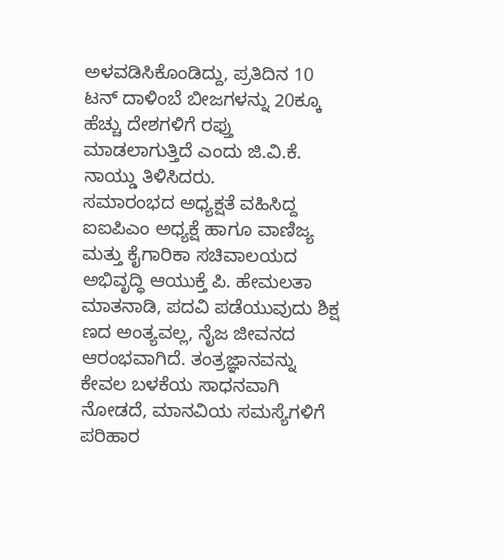ಅಳವಡಿಸಿಕೊಂಡಿದ್ದು, ಪ್ರತಿದಿನ 10 ಟನ್ ದಾಳಿಂಬೆ ಬೀಜಗಳನ್ನು 20ಕ್ಕೂ ಹೆಚ್ಚು ದೇಶಗಳಿಗೆ ರಫ್ತು ಮಾಡಲಾಗುತ್ತಿದೆ ಎಂದು ಜಿ.ವಿ.ಕೆ. ನಾಯ್ಡು ತಿಳಿಸಿದರು.
ಸಮಾರಂಭದ ಅಧ್ಯಕ್ಷತೆ ವಹಿಸಿದ್ದ ಐಐಪಿಎಂ ಅಧ್ಯಕ್ಷೆ ಹಾಗೂ ವಾಣಿಜ್ಯ ಮತ್ತು ಕೈಗಾರಿಕಾ ಸಚಿವಾಲಯದ ಅಭಿವೃದ್ಧಿ ಆಯುಕ್ತೆ ಪಿ. ಹೇಮಲತಾ ಮಾತನಾಡಿ, ಪದವಿ ಪಡೆಯುವುದು ಶಿಕ್ಷ ಣದ ಅಂತ್ಯವಲ್ಲ, ನೈಜ ಜೀವನದ ಆರಂಭವಾಗಿದೆ. ತಂತ್ರಜ್ಞಾನವನ್ನು ಕೇವಲ ಬಳಕೆಯ ಸಾಧನವಾಗಿ ನೋಡದೆ, ಮಾನವಿಯ ಸಮಸ್ಯೆಗಳಿಗೆ ಪರಿಹಾರ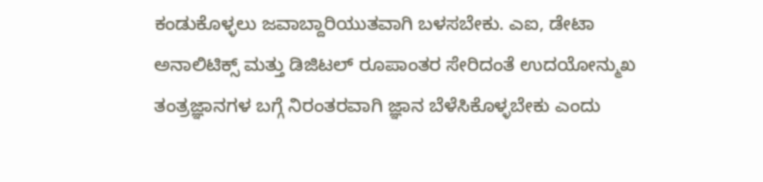ಕಂಡುಕೊಳ್ಳಲು ಜವಾಬ್ದಾರಿಯುತವಾಗಿ ಬಳಸಬೇಕು. ಎಐ, ಡೇಟಾ ಅನಾಲಿಟಿಕ್ಸ್ ಮತ್ತು ಡಿಜಿಟಲ್ ರೂಪಾಂತರ ಸೇರಿದಂತೆ ಉದಯೋನ್ಮುಖ ತಂತ್ರಜ್ಞಾನಗಳ ಬಗ್ಗೆ ನಿರಂತರವಾಗಿ ಜ್ಞಾನ ಬೆಳೆಸಿಕೊಳ್ಳಬೇಕು ಎಂದು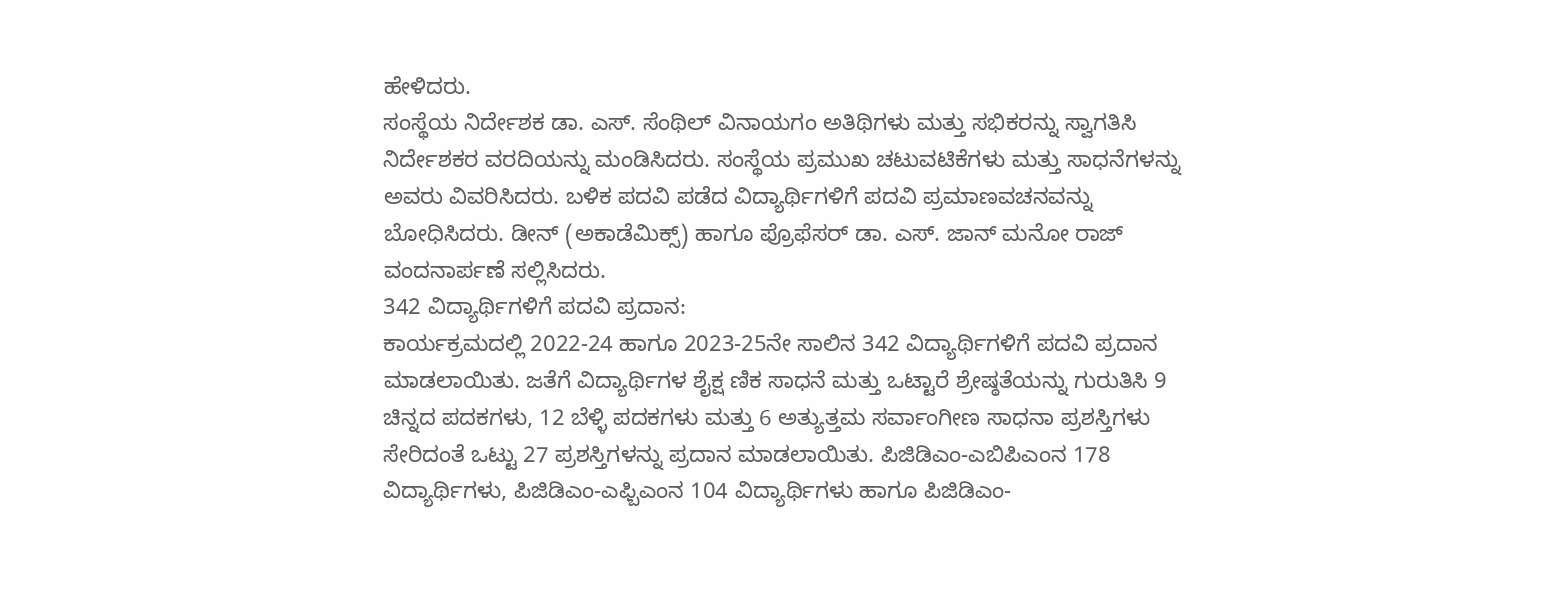ಹೇಳಿದರು.
ಸಂಸ್ಥೆಯ ನಿರ್ದೇಶಕ ಡಾ. ಎಸ್. ಸೆಂಥಿಲ್ ವಿನಾಯಗಂ ಅತಿಥಿಗಳು ಮತ್ತು ಸಭಿಕರನ್ನು ಸ್ವಾಗತಿಸಿ ನಿರ್ದೇಶಕರ ವರದಿಯನ್ನು ಮಂಡಿಸಿದರು. ಸಂಸ್ಥೆಯ ಪ್ರಮುಖ ಚಟುವಟಿಕೆಗಳು ಮತ್ತು ಸಾಧನೆಗಳನ್ನು ಅವರು ವಿವರಿಸಿದರು. ಬಳಿಕ ಪದವಿ ಪಡೆದ ವಿದ್ಯಾರ್ಥಿಗಳಿಗೆ ಪದವಿ ಪ್ರಮಾಣವಚನವನ್ನು ಬೋಧಿಸಿದರು. ಡೀನ್ (ಅಕಾಡೆಮಿಕ್ಸ್) ಹಾಗೂ ಪ್ರೊಫೆಸರ್ ಡಾ. ಎಸ್. ಜಾನ್ ಮನೋ ರಾಜ್ ವಂದನಾರ್ಪಣೆ ಸಲ್ಲಿಸಿದರು.
342 ವಿದ್ಯಾರ್ಥಿಗಳಿಗೆ ಪದವಿ ಪ್ರದಾನ:
ಕಾರ್ಯಕ್ರಮದಲ್ಲಿ 2022-24 ಹಾಗೂ 2023-25ನೇ ಸಾಲಿನ 342 ವಿದ್ಯಾರ್ಥಿಗಳಿಗೆ ಪದವಿ ಪ್ರದಾನ ಮಾಡಲಾಯಿತು. ಜತೆಗೆ ವಿದ್ಯಾರ್ಥಿಗಳ ಶೈಕ್ಷ ಣಿಕ ಸಾಧನೆ ಮತ್ತು ಒಟ್ಟಾರೆ ಶ್ರೇಷ್ಠತೆಯನ್ನು ಗುರುತಿಸಿ 9 ಚಿನ್ನದ ಪದಕಗಳು, 12 ಬೆಳ್ಳಿ ಪದಕಗಳು ಮತ್ತು 6 ಅತ್ಯುತ್ತಮ ಸರ್ವಾಂಗೀಣ ಸಾಧನಾ ಪ್ರಶಸ್ತಿಗಳು ಸೇರಿದಂತೆ ಒಟ್ಟು 27 ಪ್ರಶಸ್ತಿಗಳನ್ನು ಪ್ರದಾನ ಮಾಡಲಾಯಿತು. ಪಿಜಿಡಿಎಂ-ಎಬಿಪಿಎಂನ 178 ವಿದ್ಯಾರ್ಥಿಗಳು, ಪಿಜಿಡಿಎಂ-ಎಫ್ಬಿಎಂನ 104 ವಿದ್ಯಾರ್ಥಿಗಳು ಹಾಗೂ ಪಿಜಿಡಿಎಂ-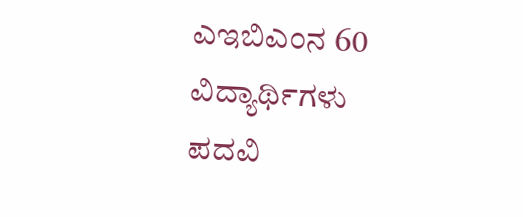ಎಇಬಿಎಂನ 60 ವಿದ್ಯಾರ್ಥಿಗಳು ಪದವಿ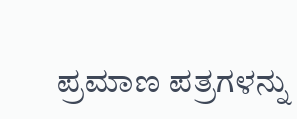ಪ್ರಮಾಣ ಪತ್ರಗಳನ್ನು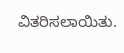ವಿತರಿಸಲಾಯಿತು.